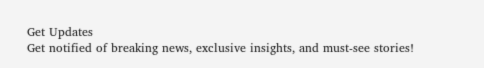Get Updates
Get notified of breaking news, exclusive insights, and must-see stories!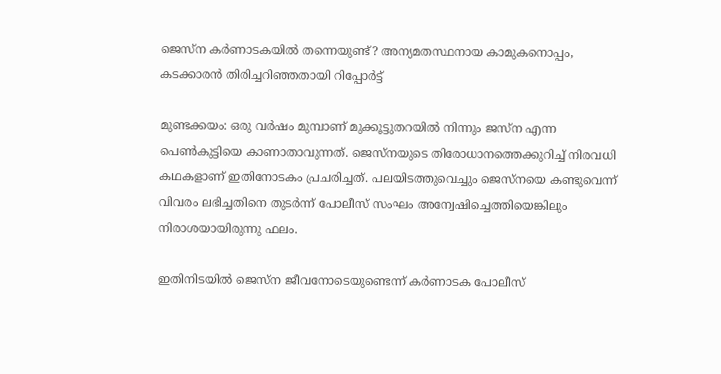ജെസ്ന കർണാടകയിൽ തന്നെയുണ്ട്? അന്യമതസ്ഥനായ കാമുകനൊപ്പം, കടക്കാരൻ തിരിച്ചറിഞ്ഞതായി റിപ്പോർട്ട്

മുണ്ടക്കയം: ഒരു വർഷം മുമ്പാണ് മുക്കൂട്ടുതറയിൽ നിന്നും ജസ്ന എന്ന പെൺകുട്ടിയെ കാണാതാവുന്നത്. ജെസ്നയുടെ തിരോധാനത്തെക്കുറിച്ച് നിരവധി കഥകളാണ് ഇതിനോടകം പ്രചരിച്ചത്. പലയിടത്തുവെച്ചും ജെസ്നയെ കണ്ടുവെന്ന് വിവരം ലഭിച്ചതിനെ തുടർന്ന് പോലീസ് സംഘം അന്വേഷിച്ചെത്തിയെങ്കിലും നിരാശയായിരുന്നു ഫലം.

ഇതിനിടയിൽ ജെസ്ന ജീവനോടെയുണ്ടെന്ന് കർണാടക പോലീസ്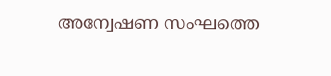അന്വേഷണ സംഘത്തെ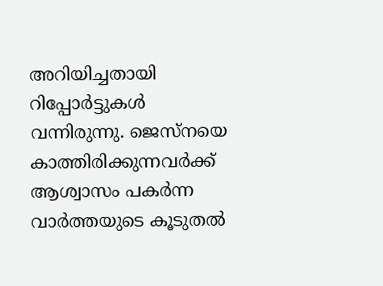അറിയിച്ചതായി റിപ്പോർട്ടുകൾ വന്നിരുന്നു. ജെസ്നയെ കാത്തിരിക്കുന്നവർക്ക് ആശ്വാസം പകർന്ന വാർത്തയുടെ കൂടുതൽ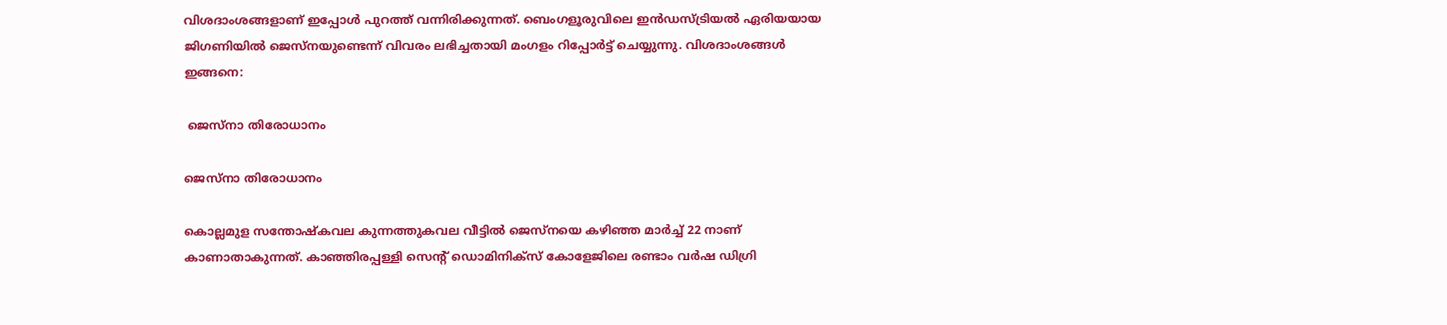വിശദാംശങ്ങളാണ് ഇപ്പോൾ പുറത്ത് വന്നിരിക്കുന്നത്. ബെംഗളൂരുവിലെ ഇൻഡസ്ട്രിയൽ ഏരിയയായ ജിഗണിയിൽ ജെസ്നയുണ്ടെന്ന് വിവരം ലഭിച്ചതായി മംഗളം റിപ്പോർട്ട് ചെയ്യുന്നു. വിശദാംശങ്ങൾ ഇങ്ങനെ:

 ജെസ്നാ തിരോധാനം

ജെസ്നാ തിരോധാനം

കൊല്ലമുള സന്തോഷ്‌കവല കുന്നത്തുകവല വീട്ടില്‍ ജെസ്‌നയെ കഴിഞ്ഞ മാര്‍ച്ച് 22 നാണ് കാണാതാകുന്നത്. കാഞ്ഞിരപ്പള്ളി സെന്റ് ഡൊമിനിക്സ് കോളേജിലെ രണ്ടാം വർഷ ഡിഗ്രി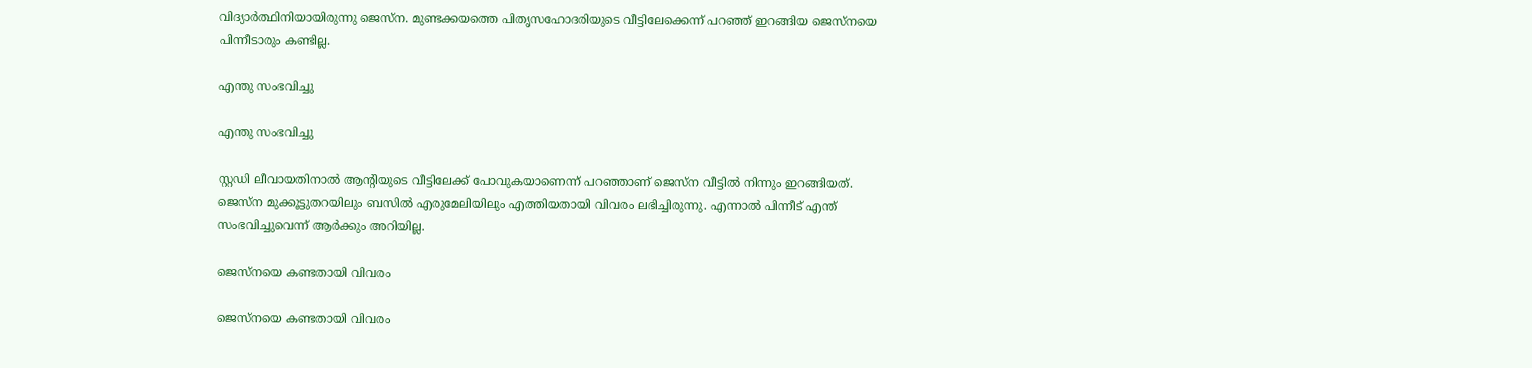വിദ്യാർത്ഥിനിയായിരുന്നു ജെസ്ന. മുണ്ടക്കയത്തെ പിതൃസഹോദരിയുടെ വീട്ടിലേക്കെന്ന് പറഞ്ഞ് ഇറങ്ങിയ ജെസ്നയെ പിന്നീടാരും കണ്ടില്ല.

എന്തു സംഭവിച്ചു

എന്തു സംഭവിച്ചു

സ്റ്റഡി ലീവായതിനാൽ ആന്റിയുടെ വീട്ടിലേക്ക് പോവുകയാണെന്ന് പറഞ്ഞാണ് ജെസ്ന വീട്ടിൽ നിന്നും ഇറങ്ങിയത്. ജെസ്ന മുക്കൂട്ടുതറയിലും ബസിൽ എരുമേലിയിലും എത്തിയതായി വിവരം ലഭിച്ചിരുന്നു. എന്നാൽ പിന്നീട് എന്ത് സംഭവിച്ചുവെന്ന് ആർക്കും അറിയില്ല.

ജെസ്നയെ കണ്ടതായി വിവരം

ജെസ്നയെ കണ്ടതായി വിവരം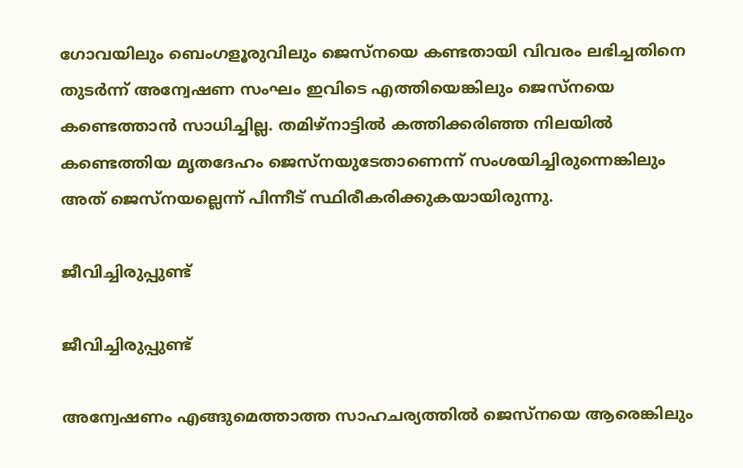ഗോവയിലും ബെംഗളൂരുവിലും ജെസ്നയെ കണ്ടതായി വിവരം ലഭിച്ചതിനെ തുടർന്ന് അന്വേഷണ സംഘം ഇവിടെ എത്തിയെങ്കിലും ജെസ്നയെ കണ്ടെത്താൻ സാധിച്ചില്ല. തമിഴ്നാട്ടിൽ കത്തിക്കരിഞ്ഞ നിലയിൽ കണ്ടെത്തിയ മൃതദേഹം ജെസ്നയുടേതാണെന്ന് സംശയിച്ചിരുന്നെങ്കിലും അത് ജെസ്നയല്ലെന്ന് പിന്നീട് സ്ഥിരീകരിക്കുകയായിരുന്നു.

ജീവിച്ചിരുപ്പുണ്ട്

ജീവിച്ചിരുപ്പുണ്ട്

അന്വേഷണം എങ്ങുമെത്താത്ത സാഹചര്യത്തിൽ ജെസ്നയെ ആരെങ്കിലും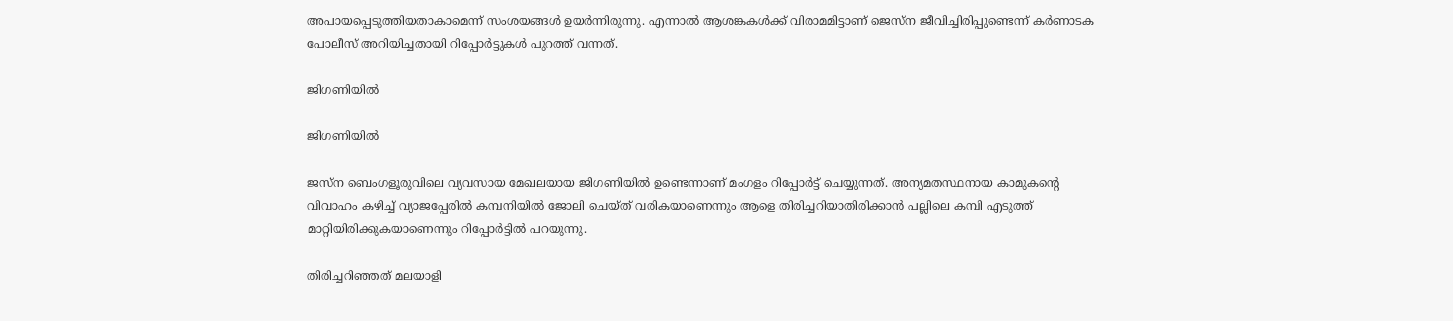അപായപ്പെടുത്തിയതാകാമെന്ന് സംശയങ്ങൾ ഉയർ‌ന്നിരുന്നു. എന്നാൽ ആശങ്കകൾക്ക് വിരാമമിട്ടാണ് ജെസ്ന ജീവിച്ചിരിപ്പുണ്ടെന്ന് കർണാടക പോലീസ് അറിയിച്ചതായി റിപ്പോർട്ടുകൾ പുറത്ത് വന്നത്.

ജിഗണിയിൽ

ജിഗണിയിൽ

ജസ്ന ബെംഗളൂരുവിലെ വ്യവസായ മേഖലയായ ജിഗണിയിൽ ഉണ്ടെന്നാണ് മംഗളം റിപ്പോർട്ട് ചെയ്യുന്നത്. അന്യമതസ്ഥനായ കാമുകന്റെ വിവാഹം കഴിച്ച് വ്യാജപ്പേരിൽ കമ്പനിയിൽ ജോലി ചെയ്ത് വരികയാണെന്നും ആളെ തിരിച്ചറിയാതിരിക്കാൻ പല്ലിലെ കമ്പി എടുത്ത് മാറ്റിയിരിക്കുകയാണെന്നും റിപ്പോർട്ടിൽ പറയുന്നു.

തിരിച്ചറിഞ്ഞത് മലയാളി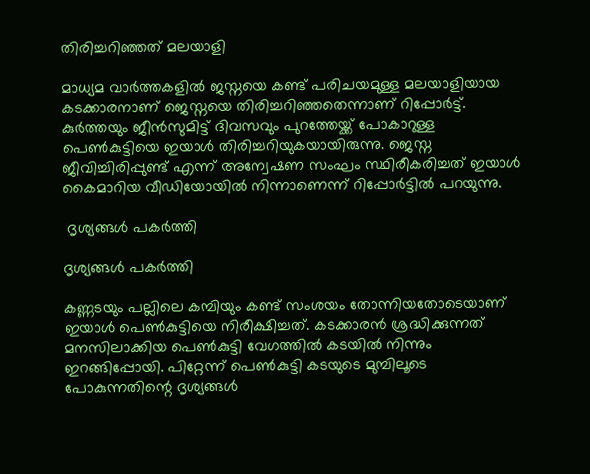തിരിച്ചറിഞ്ഞത് മലയാളി

മാധ്യമ വാർത്തകളിൽ ജസ്നയെ കണ്ട് പരിചയമുള്ള മലയാളിയായ കടക്കാരനാണ് ജെസ്നയെ തിരിച്ചറിഞ്ഞതെന്നാണ് റിപ്പോർട്ട്. കുർത്തയും ജീൻസുമിട്ട് ദിവസവും പുറത്തേയ്ക്ക് പോകാറുള്ള പെൺകുട്ടിയെ ഇയാൾ തിരിച്ചറിയുകയായിരുന്നു. ജെസ്ന ജീവിച്ചിരിപ്പുണ്ട് എന്ന് അന്വേഷണ സംഘം സ്ഥിരീകരിച്ചത് ഇയാൾ കൈമാറിയ വീഡിയോയിൽ നിന്നാണെന്ന് റിപ്പോർട്ടിൽ പറയുന്നു.

 ദൃശ്യങ്ങൾ പകർത്തി

ദൃശ്യങ്ങൾ പകർത്തി

കണ്ണടയും പല്ലിലെ കമ്പിയും കണ്ട് സംശയം തോന്നിയതോടെയാണ് ഇയാൾ പെൺകുട്ടിയെ നിരീക്ഷിച്ചത്. കടക്കാരൻ ശ്രദ്ധിക്കുന്നത് മനസിലാക്കിയ പെൺകുട്ടി വേഗത്തിൽ കടയിൽ നിന്നും ഇറങ്ങിപ്പോയി. പിറ്റേന്ന് പെൺകുട്ടി കടയുടെ മുമ്പിലൂടെ പോകുന്നതിന്റെ ദൃശ്യങ്ങൾ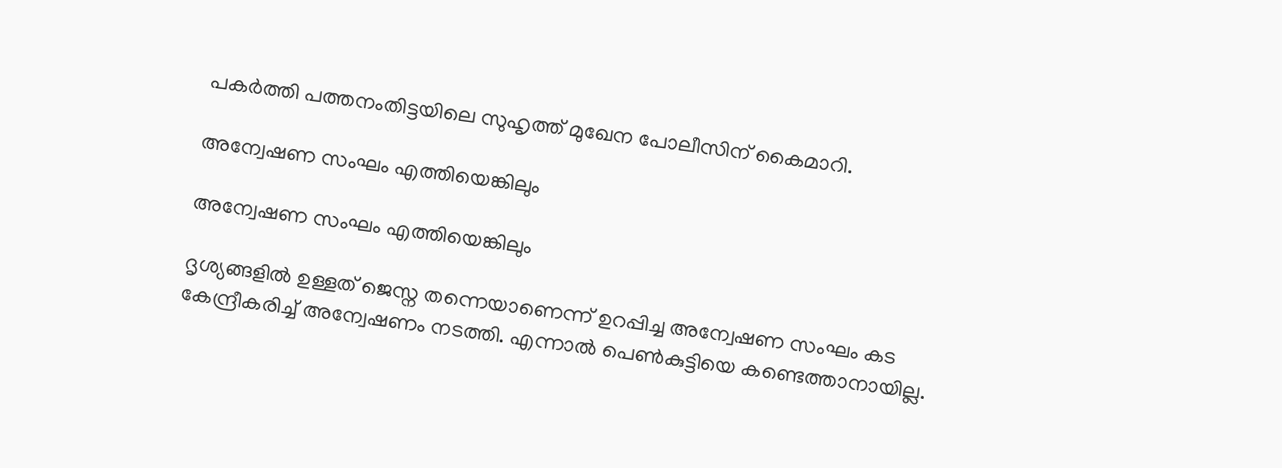പകർത്തി പത്തനംതിട്ടയിലെ സുഹൃത്ത് മുഖേന പോലീസിന് കൈമാറി.

അന്വേഷണ സംഘം എത്തിയെങ്കിലും

അന്വേഷണ സംഘം എത്തിയെങ്കിലും

ദൃശ്യങ്ങളിൽ ഉള്ളത് ജെസ്ന തന്നെയാണെന്ന് ഉറപ്പിച്ച അന്വേഷണ സംഘം കട കേന്ദ്രീകരിച്ച് അന്വേഷണം നടത്തി. എന്നാൽ പെൺകുട്ടിയെ കണ്ടെത്താനായില്ല.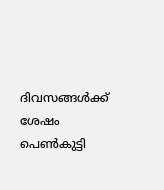ദിവസങ്ങൾക്ക് ശേഷം പെൺകുട്ടി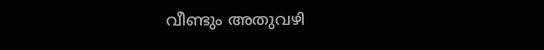വീണ്ടും അതുവഴി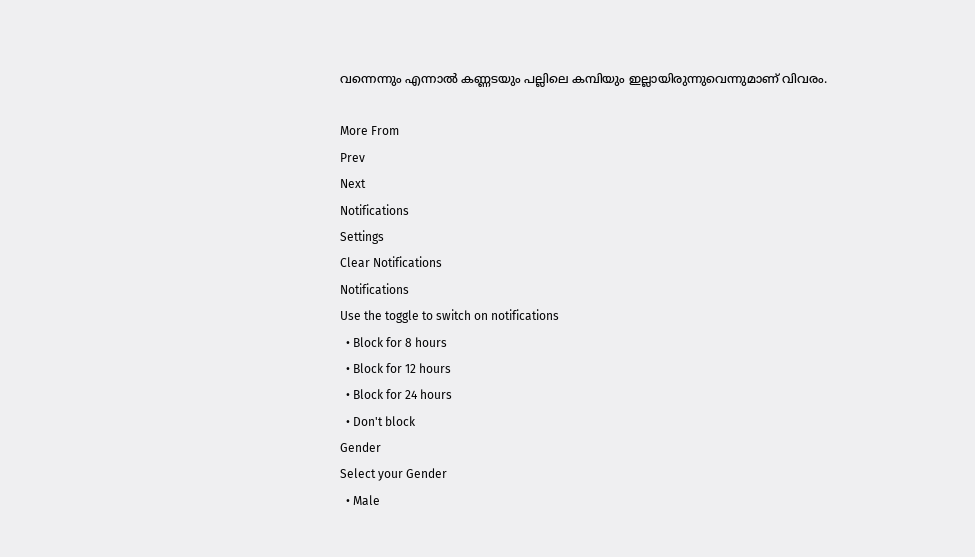വന്നെന്നും എന്നാൽ കണ്ണടയും പല്ലിലെ കമ്പിയും ഇല്ലായിരുന്നുവെന്നുമാണ് വിവരം.

More From
Prev
Next
Notifications
Settings
Clear Notifications
Notifications
Use the toggle to switch on notifications
  • Block for 8 hours
  • Block for 12 hours
  • Block for 24 hours
  • Don't block
Gender
Select your Gender
  • Male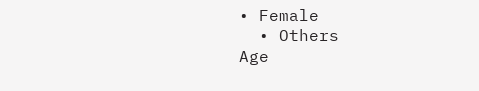• Female
  • Others
Age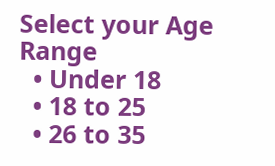Select your Age Range
  • Under 18
  • 18 to 25
  • 26 to 35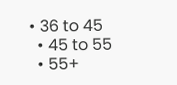• 36 to 45
  • 45 to 55
  • 55+